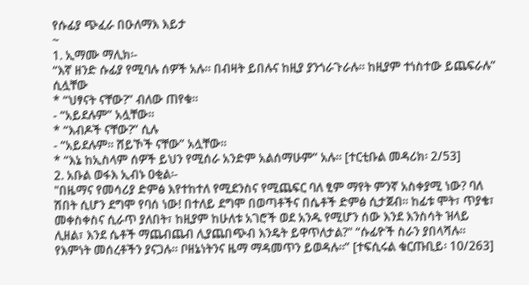የሱፊያ ጭፈራ በዑለማእ እይታ
~
1. ኢማሙ ማሊክ፡-
“እኛ ዘንድ ሱፊያ የሚባሉ ሰዎች አሉ። በብዛት ይበሉና ከዚያ ያንጎራጉራሉ። ከዚያም ተነስተው ይጨፍራሉ” ሲሏቸው
* “ህፃናት ናቸው?” ብለው ጠየቁ።
- “አይደሉም” አሏቸው።
* “እብዶች ናቸው?” ሲሉ
- “አይደሉም። ሸይኾች ናቸው” አሏቸው።
* “እኔ ከኢስላም ሰዎች ይህን የሚሰራ አንድም አልሰማሁም” አሉ። [ተርቲቡል መዳሪክ፡ 2/53]
2. አቡል ወፋእ ኢብኑ ዐቂል፡-
"በዜማና የመሳሪያ ድምፅ እየተከተለ የሚደንስና የሚጨፍር ባለ ፂም ማየት ምንኛ አስቀያሚ ነው? ባለ ሽበት ሲሆን ደግሞ የባሰ ነው! በተለይ ደግሞ በወጣቶችና በሴቶች ድምፅ ሲታጀብ። ከፊቱ ሞት፣ ጥያቄ፣ መቀስቀስና ሲራጥ ያለበት፣ ከዚያም ከሁለቱ አገሮች ወደ አንዱ የሚሆን ሰው እንደ እንስሳት ዝላይ ሊዘል፣ እንደ ሴቶች ማጨብጨብ ሊያጨበጭብ እንዴት ይዋጥለታል?" “ሱፊዮች ስራን ያበላሻሉ። የእምነት መሰረቶችን ያናጋሉ። ቦዘኔነትንና ዜማ ማዳመጥን ይወዳሉ።” [ተፍሲሩል ቁርጡቢይ፡ 10/263]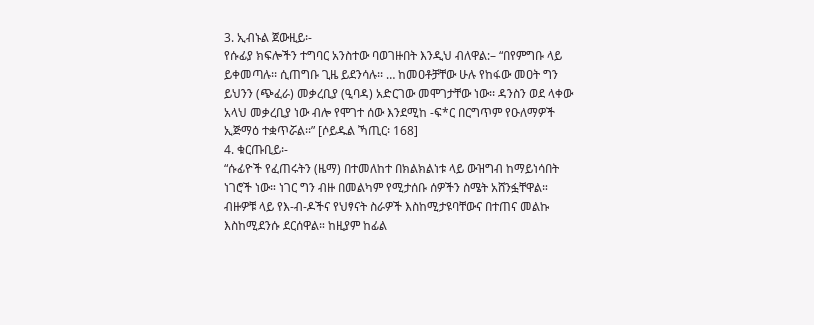3. ኢብኑል ጀውዚይ፡-
የሱፊያ ክፍሎችን ተግባር አንስተው ባወገዙበት እንዲህ ብለዋል:– “በየምግቡ ላይ ይቀመጣሉ፡፡ ሲጠግቡ ጊዜ ይደንሳሉ፡፡ … ከመዐቶቻቸው ሁሉ የከፋው መዐት ግን ይህንን (ጭፈራ) መቃረቢያ (ዒባዳ) አድርገው መሞገታቸው ነው፡፡ ዳንስን ወደ ላቀው አላህ መቃረቢያ ነው ብሎ የሞገተ ሰው እንደሚከ -ፍ*ር በርግጥም የዑለማዎች ኢጅማዕ ተቋጥሯል፡፡” [ሶይዱል ኻጢር፡ 168]
4. ቁርጡቢይ፡-
“ሱፊዮች የፈጠሩትን (ዜማ) በተመለከተ በክልክልነቱ ላይ ውዝግብ ከማይነሳበት ነገሮች ነው። ነገር ግን ብዙ በመልካም የሚታሰቡ ሰዎችን ስሜት አሸንፏቸዋል። ብዙዎቹ ላይ የእ-ብ-ዶችና የህፃናት ስራዎች እስከሚታዩባቸውና በተጠና መልኩ እስከሚደንሱ ደርሰዋል። ከዚያም ከፊል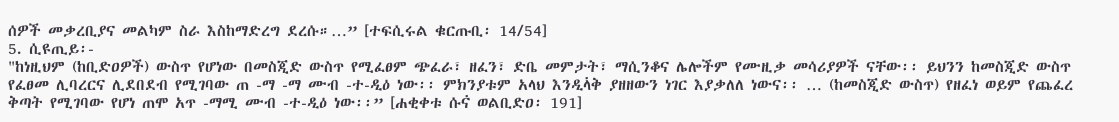ሰዎች መቃረቢያና መልካም ስራ እስከማድረግ ደረሱ።…” [ተፍሲሩል ቁርጡቢ፡ 14/54]
5. ሲዩጢይ፡-
"ከነዚህም (ከቢድዐዎች) ውስጥ የሆነው በመስጂድ ውስጥ የሚፈፀም ጭፈራ፣ ዘፈን፣ ድቤ መምታት፣ ማሲንቆና ሌሎችም የሙዚቃ መሳሪያዎች ናቸው፡፡ ይህንን ከመስጂድ ውስጥ የፈፀመ ሊባረርና ሊደበደብ የሚገባው ጠ -ማ -ማ ሙብ -ተ-ዲዕ ነው፡፡ ምክንያቱም አላህ እንዲላ፞ቅ ያዘዘውን ነገር እያቃለለ ነውና፡፡ … (ከመስጂድ ውስጥ) የዘፈነ ወይም የጨፈረ ቅጣት የሚገባው የሆነ ጠሞ አጥ -ማሚ ሙብ -ተ-ዲዕ ነው፡፡” [ሐቂቀቱ ሱና፞ ወልቢድዐ፡ 191]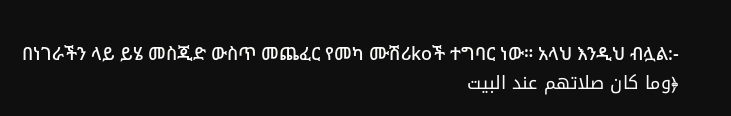በነገራችን ላይ ይሄ መስጂድ ውስጥ መጨፈር የመካ ሙሽሪkoች ተግባር ነው። አላህ እንዲህ ብሏል:-
﴿وما كان صلاتهم عند البيت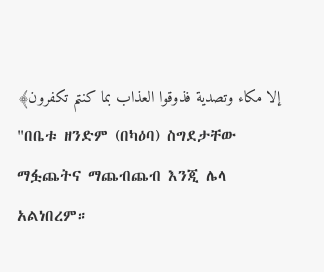إلا مكاء وتصدية فذوقوا العذاب بما كنتم تكفرون﴾
"በቤቱ ዘንድም (በካዕባ) ስግደታቸው ማፏጨትና ማጨብጨብ እንጂ ሌላ አልነበረም።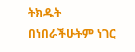ትክዱት በነበራችሁትም ነገር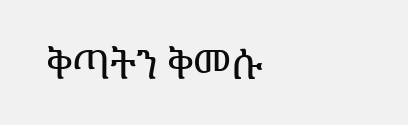ቅጣትን ቅመሱ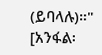(ይባላሉ)።" [አንፋል፡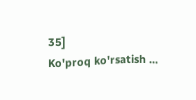35]
Ko'proq ko'rsatish ...